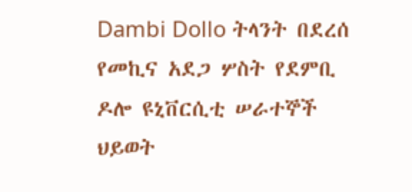Dambi Dollo ትላንት በደረሰ የመኪና አደጋ ሦስት የደምቢ ዶሎ ዩኒቨርሲቲ ሠራተኞች ህይወት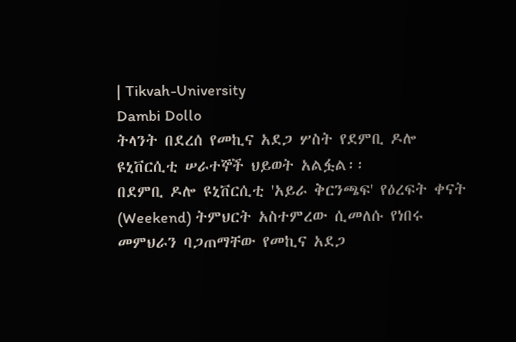| Tikvah-University
Dambi Dollo
ትላንት በደረሰ የመኪና አደጋ ሦስት የደምቢ ዶሎ ዩኒቨርሲቲ ሠራተኞች ህይወት አልፏል፡፡
በደምቢ ዶሎ ዩኒቨርሲቲ 'አይራ ቅርንጫፍ' የዕረፍት ቀናት (Weekend) ትምህርት አስተምረው ሲመለሱ የነበሩ መምህራን ባጋጠማቸው የመኪና አደጋ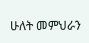ሁለት መምህራን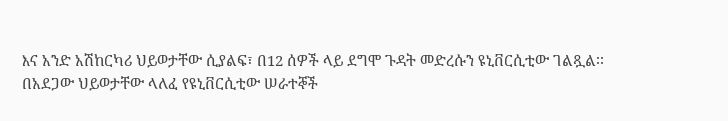እና አንድ አሽከርካሪ ህይወታቸው ሲያልፍ፣ በ12 ሰዎች ላይ ደግሞ ጉዳት መድረሱን ዩኒቨርሲቲው ገልጿል፡፡
በአደጋው ህይወታቸው ላለፈ የዩኒቨርሲቲው ሠራተኞች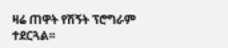ዛሬ ጠዋት የሽኝት ፕሮግራም ተደርጓል፡፡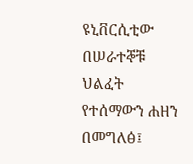ዩኒቨርሲቲው በሠራተኞቹ ህልፈት የተሰማውን ሐዘን በመግለፅ፤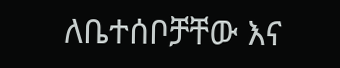ለቤተሰቦቻቸው እና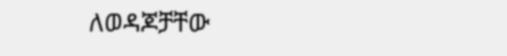ለወዳጆቻቸው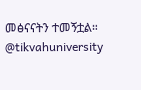መፅናናትን ተመኝቷል።
@tikvahuniversity